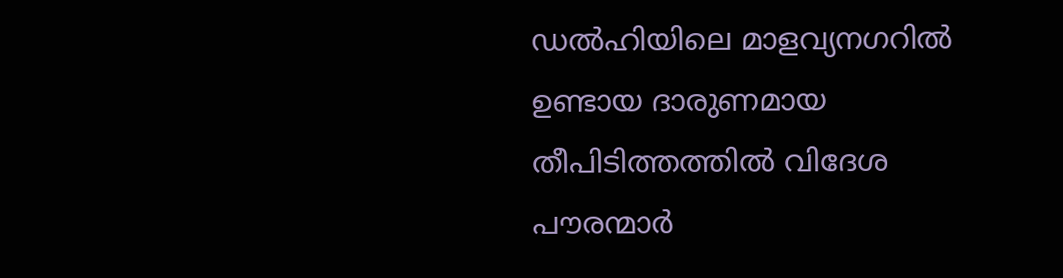ഡൽഹിയിലെ മാളവ്യനഗറിൽ ഉണ്ടായ ദാരുണമായ തീപിടിത്തത്തിൽ വിദേശ പൗരന്മാർ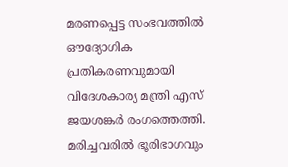മരണപ്പെട്ട സംഭവത്തിൽ ഔദ്യോഗിക പ്രതികരണവുമായി വിദേശകാര്യ മന്ത്രി എസ് ജയശങ്കർ രംഗത്തെത്തി.
മരിച്ചവരിൽ ഭൂരിഭാഗവും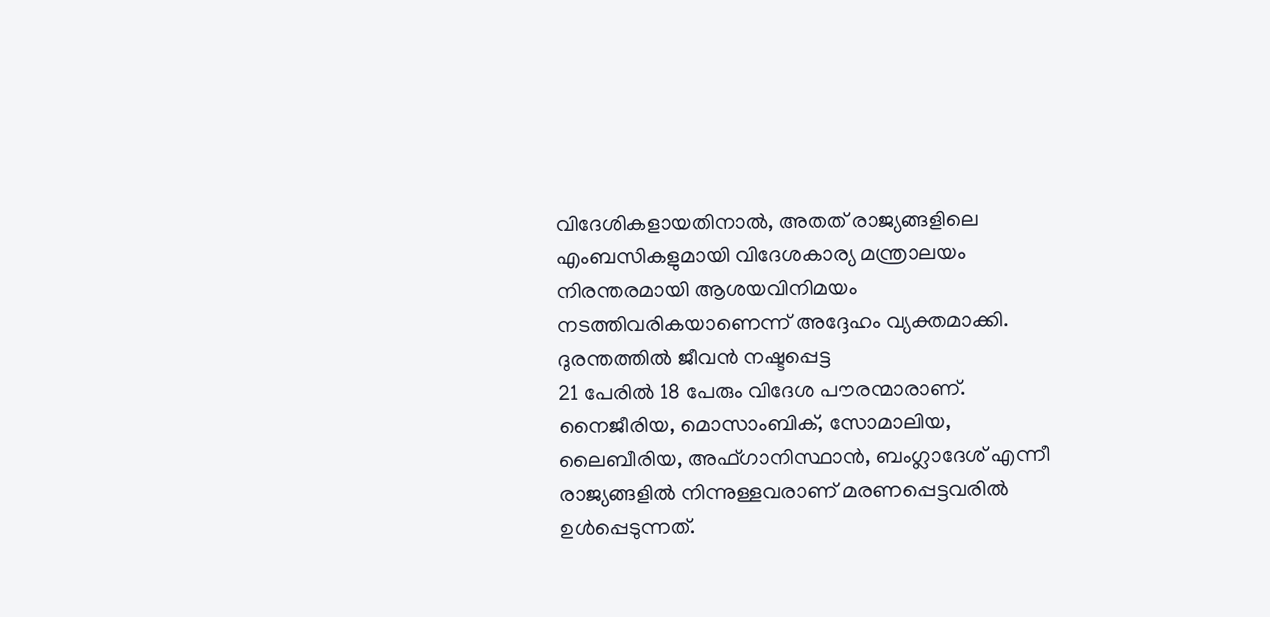വിദേശികളായതിനാൽ, അതത് രാജ്യങ്ങളിലെ എംബസികളുമായി വിദേശകാര്യ മന്ത്രാലയം നിരന്തരമായി ആശയവിനിമയം നടത്തിവരികയാണെന്ന് അദ്ദേഹം വ്യക്തമാക്കി. ദുരന്തത്തിൽ ജീവൻ നഷ്ടപ്പെട്ട
21 പേരിൽ 18 പേരും വിദേശ പൗരന്മാരാണ്. നൈജീരിയ, മൊസാംബിക്, സോമാലിയ, ലൈബീരിയ, അഫ്ഗാനിസ്ഥാൻ, ബംഗ്ലാദേശ് എന്നീ രാജ്യങ്ങളിൽ നിന്നുള്ളവരാണ് മരണപ്പെട്ടവരിൽ ഉൾപ്പെടുന്നത്.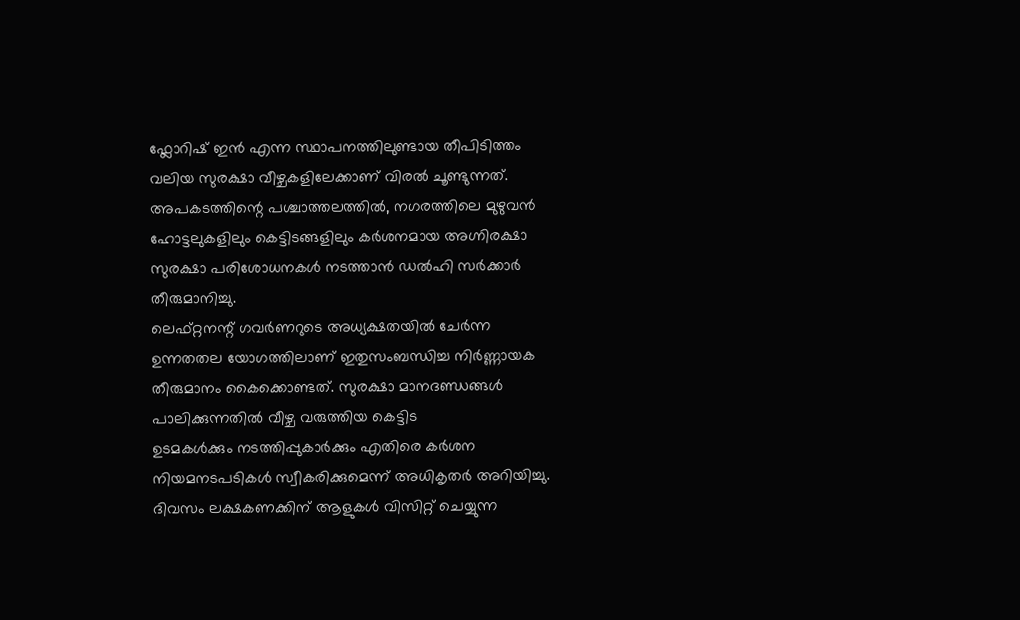ഫ്ലോറിഷ് ഇൻ എന്ന സ്ഥാപനത്തിലുണ്ടായ തീപിടിത്തം വലിയ സുരക്ഷാ വീഴ്ചകളിലേക്കാണ് വിരൽ ചൂണ്ടുന്നത്. അപകടത്തിന്റെ പശ്ചാത്തലത്തിൽ, നഗരത്തിലെ മുഴുവൻ ഹോട്ടലുകളിലും കെട്ടിടങ്ങളിലും കർശനമായ അഗ്നിരക്ഷാ സുരക്ഷാ പരിശോധനകൾ നടത്താൻ ഡൽഹി സർക്കാർ തീരുമാനിച്ചു.
ലെഫ്റ്റനന്റ് ഗവർണറുടെ അധ്യക്ഷതയിൽ ചേർന്ന ഉന്നതതല യോഗത്തിലാണ് ഇതുസംബന്ധിച്ച നിർണ്ണായക തീരുമാനം കൈക്കൊണ്ടത്. സുരക്ഷാ മാനദണ്ഡങ്ങൾ പാലിക്കുന്നതിൽ വീഴ്ച വരുത്തിയ കെട്ടിട
ഉടമകൾക്കും നടത്തിപ്പുകാർക്കും എതിരെ കർശന നിയമനടപടികൾ സ്വീകരിക്കുമെന്ന് അധികൃതർ അറിയിച്ചു.
ദിവസം ലക്ഷകണക്കിന് ആളുകൾ വിസിറ്റ് ചെയ്യുന്ന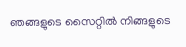ഞങ്ങളുടെ സൈറ്റിൽ നിങ്ങളുടെ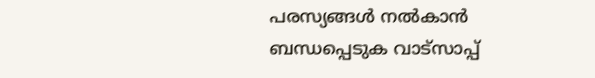പരസ്യങ്ങൾ നൽകാൻ ബന്ധപ്പെടുക വാട്സാപ്പ്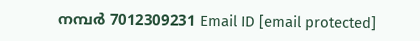നമ്പർ 7012309231 Email ID [email protected]